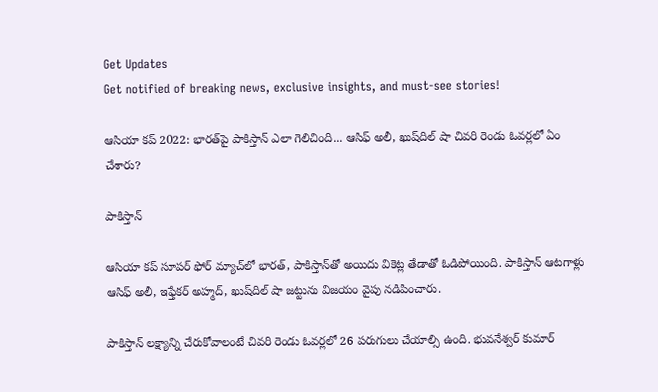Get Updates
Get notified of breaking news, exclusive insights, and must-see stories!

ఆసియా కప్ 2022: భారత్‌పై పాకిస్తాన్ ఎలా గెలిచింది... ఆసిఫ్ అలీ, ఖుష్‌దిల్ షా చివరి రెండు ఓవర్లలో ఏం చేశారు?

పాకిస్తాన్

ఆసియా కప్‌ సూపర్ ఫోర్ మ్యాచ్‌లో భారత్, పాకిస్తాన్‌తో అయిదు వికెట్ల తేడాతో ఓడిపోయింది. పాకిస్తాన్ ఆటగాళ్లు ఆసిఫ్ అలీ, ఇఫ్తేకర్ అహ్మద్, ఖుష్‌దిల్ షా జట్టును విజయం వైపు నడిపించారు.

పాకిస్తాన్ లక్ష్యాన్ని చేరుకోవాలంటే చివరి రెండు ఓవర్లలో 26 పరుగులు చేయాల్సి ఉంది. భువనేశ్వర్ కుమార్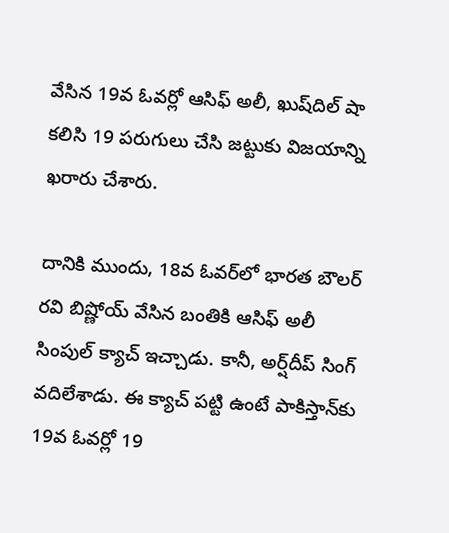వేసిన 19వ ఓవర్లో ఆసిఫ్ అలీ, ఖుష్‌దిల్ షా కలిసి 19 పరుగులు చేసి జట్టుకు విజయాన్ని ఖరారు చేశారు.

దానికి ముందు, 18వ ఓవర్‌లో భారత బౌలర్ రవి బిష్ణోయ్ వేసిన బంతికి ఆసిఫ్ అలీ సింపుల్ క్యాచ్‌ ఇచ్చాడు. కానీ, అర్ష్‌దీప్ సింగ్ వదిలేశాడు. ఈ క్యాచ్ పట్టి ఉంటే పాకిస్తాన్‌కు 19వ ఓవర్లో 19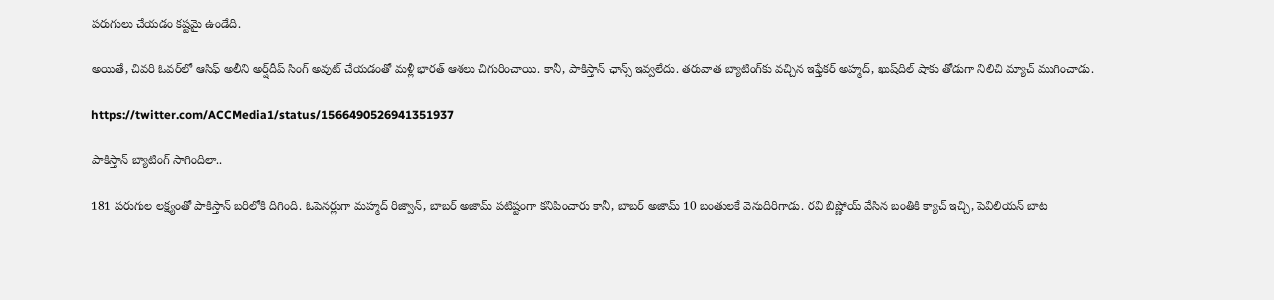పరుగులు చేయడం కష్టమై ఉండేది.

అయితే, చివరి ఓవర్‌లో ఆసిఫ్ అలీని అర్ష్‌దీప్ సింగ్ అవుట్ చేయడంతో మళ్లీ భారత్ ఆశలు చిగురించాయి. కానీ, పాకిస్తాన్ ఛాన్స్ ఇవ్వలేదు. తరువాత బ్యాటింగ్‌కు వచ్చిన ఇఫ్తేకర్ అహ్మద్, ఖుష్‌దిల్ షాకు తోడుగా నిలిచి మ్యాచ్ ముగించాడు.

https://twitter.com/ACCMedia1/status/1566490526941351937

పాకిస్తాన్ బ్యాటింగ్ సాగిందిలా..

181 పరుగుల లక్ష్యంతో పాకిస్తాన్ బరిలోకి దిగింది. ఓపెనర్లుగా మహ్మద్ రిజ్వాన్, బాబర్ అజామ్ పటిష్టంగా కనిపించారు కానీ, బాబర్ అజామ్ 10 బంతులకే వెనుదిరిగాడు. రవి బిష్ణోయ్ వేసిన బంతికి క్యాచ్ ఇచ్చి, పెవిలియన్ బాట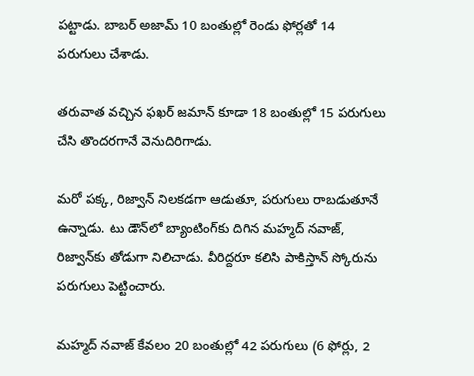పట్టాడు. బాబర్ అజామ్ 10 బంతుల్లో రెండు ఫోర్లతో 14 పరుగులు చేశాడు.

తరువాత వచ్చిన ఫఖర్ జమాన్ కూడా 18 బంతుల్లో 15 పరుగులు చేసి తొందరగానే వెనుదిరిగాడు.

మరో పక్క, రిజ్వాన్ నిలకడగా ఆడుతూ, పరుగులు రాబడుతూనే ఉన్నాడు. టు డౌన్‌లో బ్యాంటింగ్‌కు దిగిన మహ్మద్ నవాజ్, రిజ్వాన్‌కు తోడుగా నిలిచాడు. వీరిద్దరూ కలిసి పాకిస్తాన్ స్కోరును పరుగులు పెట్టించారు.

మహ్మద్ నవాజ్ కేవలం 20 బంతుల్లో 42 పరుగులు (6 ఫోర్లు, 2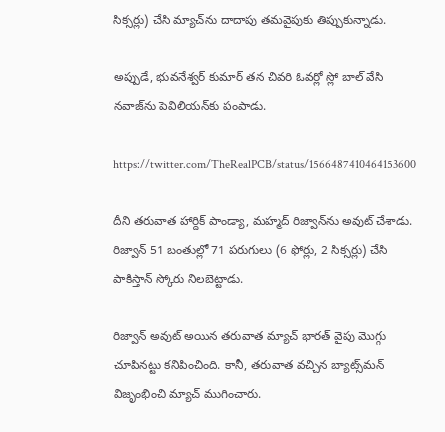సిక్సర్లు) చేసి మ్యాచ్‌ను దాదాపు తమవైపుకు తిప్పుకున్నాడు.

అప్పుడే, భువనేశ్వర్ కుమార్ తన చివరి ఓవర్లో స్లో బాల్ వేసి నవాజ్‌ను పెవిలియన్‌కు పంపాడు.

https://twitter.com/TheRealPCB/status/1566487410464153600

దీని తరువాత హార్దిక్ పాండ్యా, మహ్మద్ రిజ్వాన్‌ను అవుట్ చేశాడు. రిజ్వాన్ 51 బంతుల్లో 71 పరుగులు (6 ఫోర్లు, 2 సిక్సర్లు) చేసి పాకిస్తాన్ స్కోరు నిలబెట్టాడు.

రిజ్వాన్ అవుట్ అయిన తరువాత మ్యాచ్ భారత్ వైపు మొగ్గు చూపినట్టు కనిపించింది. కానీ, తరువాత వచ్చిన బ్యాట్స్‌మన్ విజృంభించి మ్యాచ్ ముగించారు.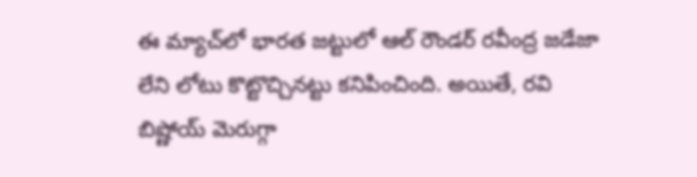ఈ మ్యాచ్‌లో భారత జట్టులో ఆల్ రౌండర్ రవీంద్ర జడేజా లేని లోటు కొట్టొచ్చినట్టు కనిపించింది. అయితే, రవి బిష్ణోయ్ మెరుగ్గా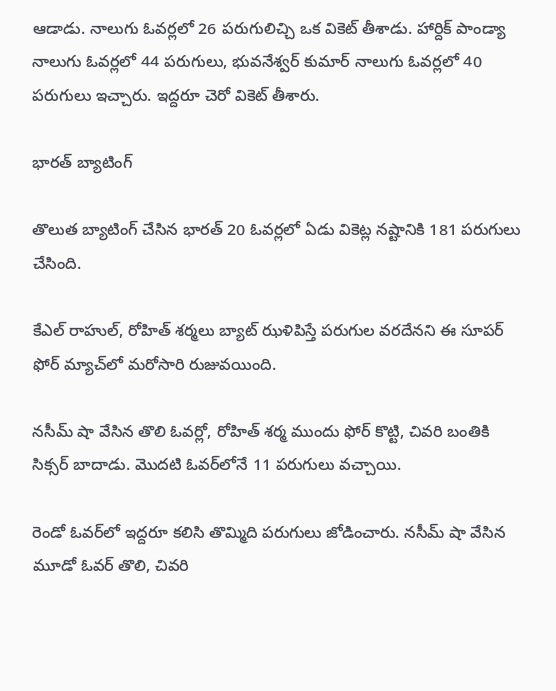ఆడాడు. నాలుగు ఓవర్లలో 26 పరుగులిచ్చి ఒక వికెట్ తీశాడు. హార్దిక్ పాండ్యా నాలుగు ఓవర్లలో 44 పరుగులు, భువనేశ్వర్ కుమార్ నాలుగు ఓవర్లలో 40 పరుగులు ఇచ్చారు. ఇద్దరూ చెరో వికెట్ తీశారు.

భారత్ బ్యాటింగ్

తొలుత బ్యాటింగ్ చేసిన భారత్ 20 ఓవర్లలో ఏడు వికెట్ల నష్టానికి 181 పరుగులు చేసింది.

కేఎల్‌ రాహుల్‌, రోహిత్‌ శర్మలు బ్యాట్ ఝళిపిస్తే పరుగుల వరదేనని ఈ సూపర్ ఫోర్ మ్యాచ్‌లో మరోసారి రుజువయింది.

నసీమ్ షా వేసిన తొలి ఓవర్లో, రోహిత్ శర్మ ముందు ఫోర్ కొట్టి, చివరి బంతికి సిక్సర్ బాదాడు. మొదటి ఓవర్‌లోనే 11 పరుగులు వచ్చాయి.

రెండో ఓవర్‌లో ఇద్దరూ కలిసి తొమ్మిది పరుగులు జోడించారు. నసీమ్ షా వేసిన మూడో ఓవర్ తొలి, చివరి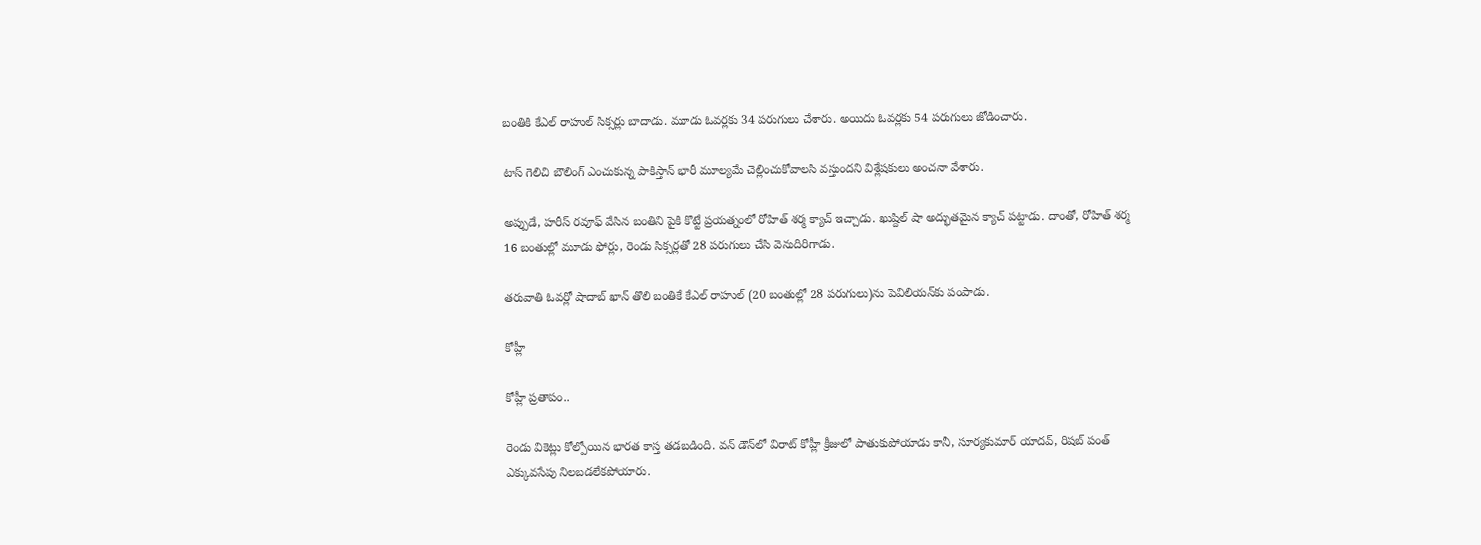బంతికి కేఎల్ రాహుల్ సిక్సర్లు బాదాడు. మూడు ఓవర్లకు 34 పరుగులు చేశారు. అయిదు ఓవర్లకు 54 పరుగులు జోడించారు.

టాస్ గెలిచి బౌలింగ్ ఎంచుకున్న పాకిస్తాన్ భారీ మూల్యమే చెల్లించుకోవాలసి వస్తుందని విశ్లేషకులు అంచనా వేశారు.

అప్పుడే, హరీస్ రవూఫ్ వేసిన బంతిని పైకి కొట్టే ప్రయత్నంలో రోహిత్ శర్మ క్యాచ్ ఇచ్చాడు. ఖుష్దిల్ షా అద్భుతమైన క్యాచ్ పట్టాడు. దాంతో, రోహిత్ శర్మ 16 బంతుల్లో మూడు ఫోర్లు, రెండు సిక్సర్లతో 28 పరుగులు చేసి వెనుదిరిగాడు.

తరువాతి ఓవర్లో షాదాబ్ ఖాన్ తొలి బంతికే కేఎల్ రాహుల్‌ (20 బంతుల్లో 28 పరుగులు)ను పెవిలియన్‌కు పంపాడు.

కోహ్లీ

కోహ్లీ ప్రతాపం..

రెండు వికెట్లు కోల్పోయిన భారత కాస్త తడబడింది. వన్ డౌన్‌లో విరాట్ కోహ్లీ క్రీజులో పాతుకుపోయాడు కానీ, సూర్యకుమార్ యాదవ్, రిషబ్ పంత్ ఎక్కువసేపు నిలబడలేకపోయారు.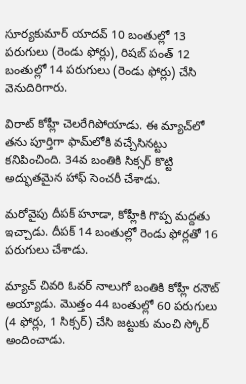సూర్యకుమార్ యాదవ్ 10 బంతుల్లో 13 పరుగులు (రెండు ఫోర్లు), రిషబ్ పంత్ 12 బంతుల్లో 14 పరుగులు (రెండు ఫోర్లు) చేసి వెనుదిరిగారు.

విరాట్ కోహ్లీ చెలరేగిపోయాడు. ఈ మ్యాచ్‌లో తను పూర్తిగా ఫామ్‌లోకి వచ్చేసినట్టు కనిపించింది. 34వ బంతికి సిక్సర్ కొట్టి అద్భుతమైన హాఫ్ సెంచరీ చేశాడు.

మరోవైపు దీపక్ హూడా, కోహ్లీకి గొప్ప మద్దతు ఇచ్చాడు. దీపక్ 14 బంతుల్లో రెండు ఫోర్లతో 16 పరుగులు చేశాడు.

మ్యాచ్ చివరి ఓవర్ నాలుగో బంతికి కోహ్లీ రనౌట్ అయ్యాడు. మొత్తం 44 బంతుల్లో 60 పరుగులు (4 ఫోర్లు, 1 సిక్సర్) చేసి జట్టుకు మంచి స్కోర్ అందించాడు.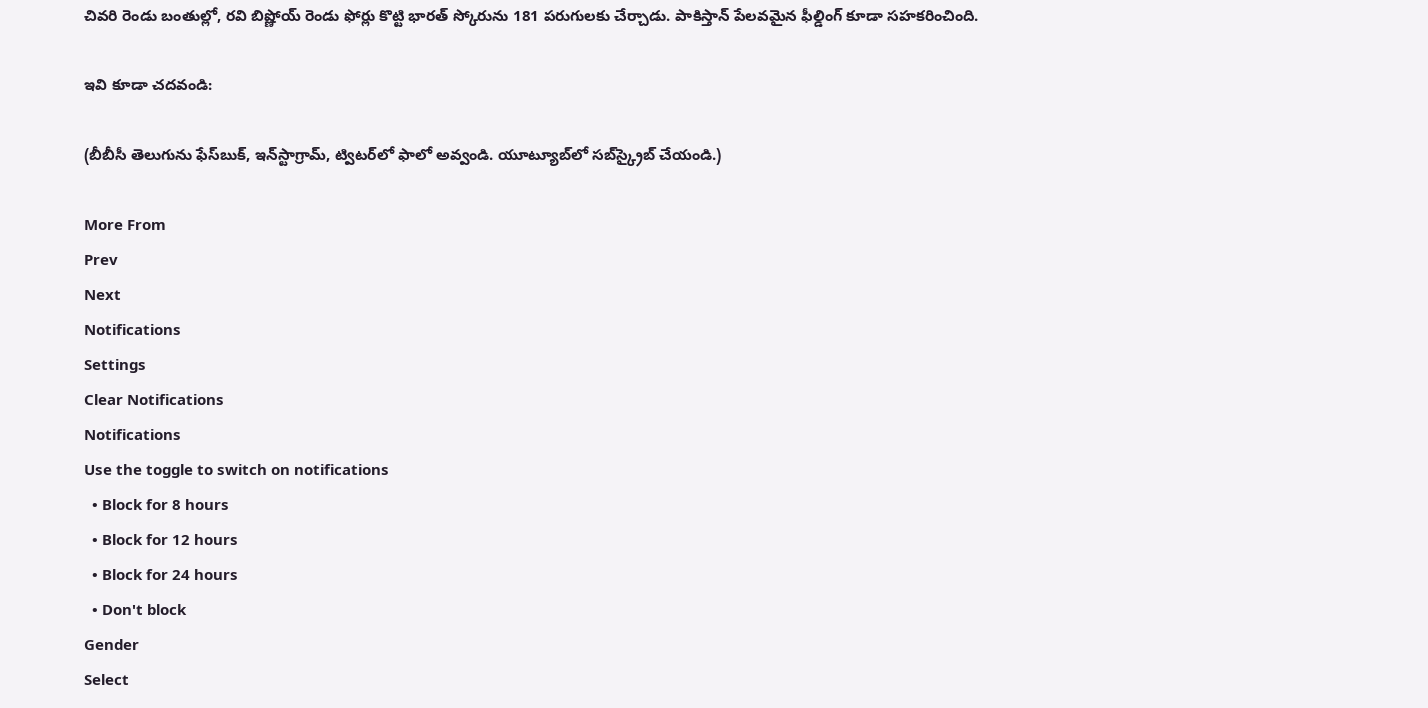చివరి రెండు బంతుల్లో, రవి బిష్ణోయ్ రెండు ఫోర్లు కొట్టి భారత్‌ స్కోరును 181 పరుగులకు చేర్చాడు. పాకిస్తాన్ పేలవమైన ఫీల్డింగ్ కూడా సహకరించింది.

ఇవి కూడా చదవండి:

(బీబీసీ తెలుగును ఫేస్‌బుక్, ఇన్‌స్టాగ్రామ్‌, ట్విటర్‌లో ఫాలో అవ్వండి. యూట్యూబ్‌లో సబ్‌స్క్రైబ్ చేయండి.)

More From
Prev
Next
Notifications
Settings
Clear Notifications
Notifications
Use the toggle to switch on notifications
  • Block for 8 hours
  • Block for 12 hours
  • Block for 24 hours
  • Don't block
Gender
Select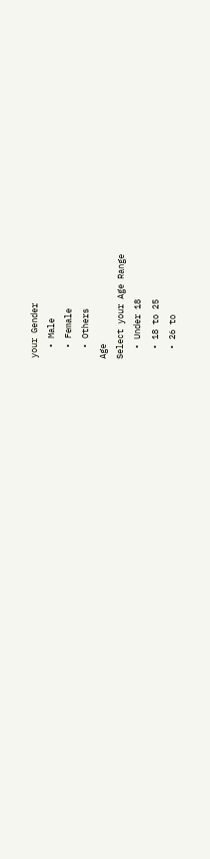your Gender
  • Male
  • Female
  • Others
Age
Select your Age Range
  • Under 18
  • 18 to 25
  • 26 to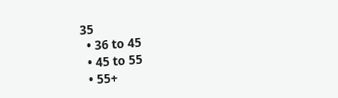35
  • 36 to 45
  • 45 to 55
  • 55+